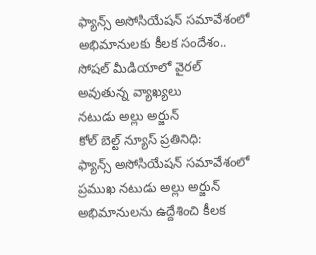ఫ్యాన్స్ అసోసియేషన్ సమావేశంలో అభిమానులకు కీలక సందేశం..
సోషల్ మీడియాలో వైరల్ అవుతున్న వ్యాఖ్యలు
నటుడు అల్లు అర్జున్
కోల్ బెల్ట్ న్యూస్ ప్రతినిధి:
ఫ్యాన్స్ అసోసియేషన్ సమావేశంలో ప్రముఖ నటుడు అల్లు అర్జున్ అభిమానులను ఉద్దేశించి కీలక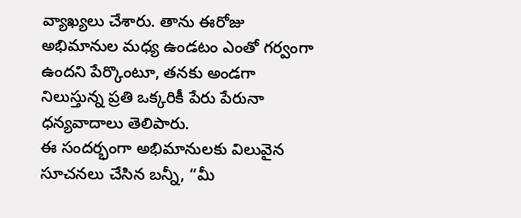వ్యాఖ్యలు చేశారు. తాను ఈరోజు అభిమానుల మధ్య ఉండటం ఎంతో గర్వంగా ఉందని పేర్కొంటూ, తనకు అండగా నిలుస్తున్న ప్రతి ఒక్కరికీ పేరు పేరునా ధన్యవాదాలు తెలిపారు.
ఈ సందర్భంగా అభిమానులకు విలువైన సూచనలు చేసిన బన్నీ, “మీ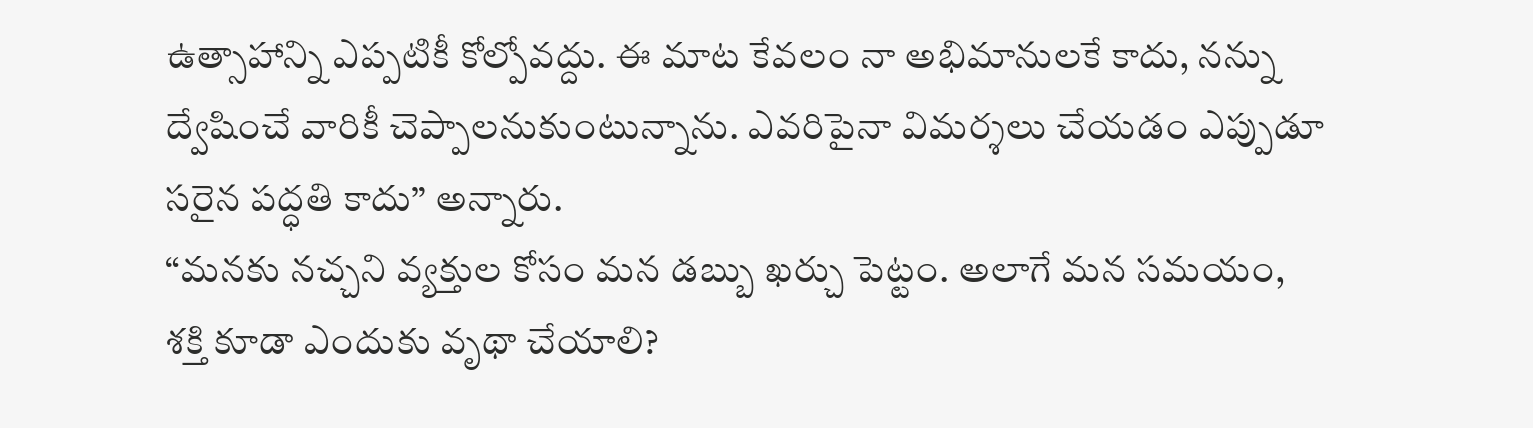ఉత్సాహాన్ని ఎప్పటికీ కోల్పోవద్దు. ఈ మాట కేవలం నా అభిమానులకే కాదు, నన్ను ద్వేషించే వారికీ చెప్పాలనుకుంటున్నాను. ఎవరిపైనా విమర్శలు చేయడం ఎప్పుడూ సరైన పద్ధతి కాదు” అన్నారు.
“మనకు నచ్చని వ్యక్తుల కోసం మన డబ్బు ఖర్చు పెట్టం. అలాగే మన సమయం, శక్తి కూడా ఎందుకు వృథా చేయాలి?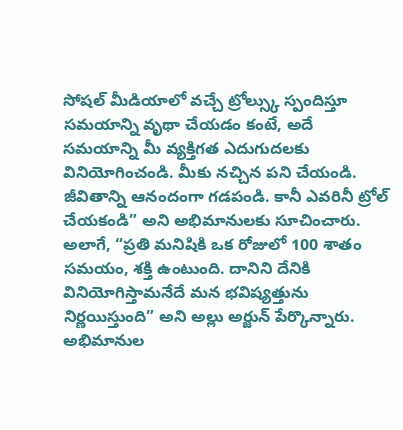సోషల్ మీడియాలో వచ్చే ట్రోల్స్కు స్పందిస్తూ సమయాన్ని వృథా చేయడం కంటే, అదే సమయాన్ని మీ వ్యక్తిగత ఎదుగుదలకు వినియోగించండి. మీకు నచ్చిన పని చేయండి. జీవితాన్ని ఆనందంగా గడపండి. కానీ ఎవరినీ ట్రోల్ చేయకండి” అని అభిమానులకు సూచించారు.
అలాగే, “ప్రతి మనిషికి ఒక రోజులో 100 శాతం సమయం, శక్తి ఉంటుంది. దానిని దేనికి వినియోగిస్తామనేదే మన భవిష్యత్తును నిర్ణయిస్తుంది” అని అల్లు అర్జున్ పేర్కొన్నారు. అభిమానుల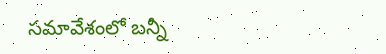సమావేశంలో బన్నీ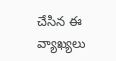చేసిన ఈ వ్యాఖ్యలు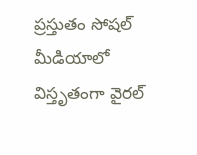ప్రస్తుతం సోషల్ మీడియాలో విస్తృతంగా వైరల్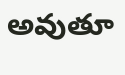అవుతూ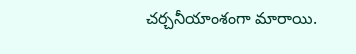చర్చనీయాంశంగా మారాయి.